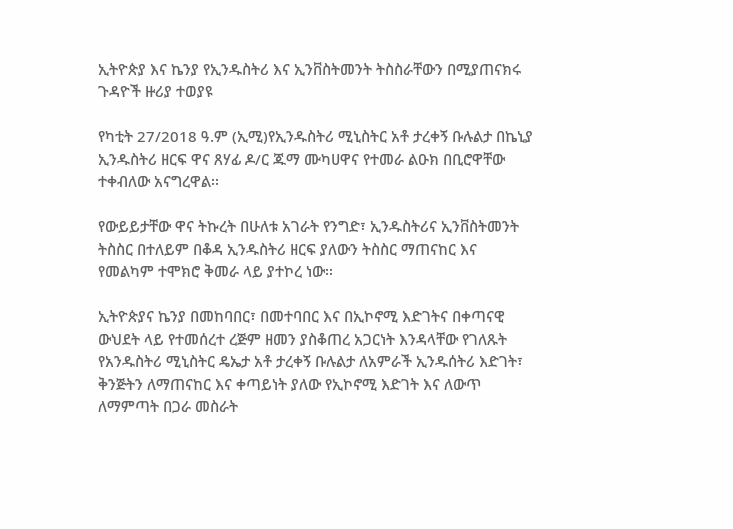ኢትዮጵያ እና ኬንያ የኢንዱስትሪ እና ኢንቨስትመንት ትስስራቸውን በሚያጠናክሩ ጉዳዮች ዙሪያ ተወያዩ

የካቲት 27/2018 ዓ.ም (ኢሚ)የኢንዱስትሪ ሚኒስትር አቶ ታረቀኝ ቡሉልታ በኬኒያ ኢንዱስትሪ ዘርፍ ዋና ጸሃፊ ዶ/ር ጁማ ሙካሀዋና የተመራ ልዑክ በቢሮዋቸው ተቀብለው አናግረዋል፡፡

የውይይታቸው ዋና ትኩረት በሁለቱ አገራት የንግድ፣ ኢንዱስትሪና ኢንቨስትመንት ትስስር በተለይም በቆዳ ኢንዱስትሪ ዘርፍ ያለውን ትስስር ማጠናከር እና የመልካም ተሞክሮ ቅመራ ላይ ያተኮረ ነው፡፡

ኢትዮጵያና ኬንያ በመከባበር፣ በመተባበር እና በኢኮኖሚ እድገትና በቀጣናዊ ውህደት ላይ የተመሰረተ ረጅም ዘመን ያስቆጠረ አጋርነት እንዳላቸው የገለጹት የአንዱስትሪ ሚኒስትር ዴኤታ አቶ ታረቀኝ ቡሉልታ ለአምራች ኢንዱሰትሪ እድገት፣ ቅንጅትን ለማጠናከር እና ቀጣይነት ያለው የኢኮኖሚ እድገት እና ለውጥ ለማምጣት በጋራ መስራት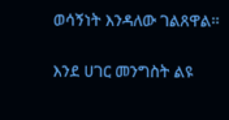ወሳኝነት እንዳለው ገልጸዋል፡፡

እንደ ሀገር መንግስት ልዩ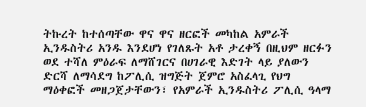ትኩረት ከተሰጣቸው ዋና ዋና ዘርፎች መካከል አምራች ኢንዱስትሪ አንዱ እንደሆነ የገለጹት አቶ ታረቀኝ በዚህም ዘርፉን ወደ ተሻለ ምዕራፍ ለማሸገርና በሀገራዊ እድገት ላይ ያለውን ድርሻ ለማሳደግ ከፖሊሲ ዝግጅት ጀምሮ አስፈላጊ የህግ ማዕቀፎች መዘጋጀታቸውን፣ የአምራች ኢንዱስትሪ ፖሊሲ ዓላማ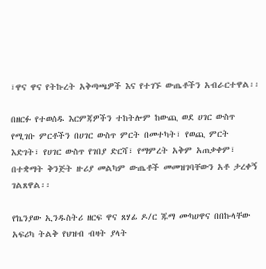፣ዋና ዋና የትኩረት አቅጣጫዎች እና የተገኙ ውጤቶችን አብራርተዋል፡፡

በዘርፉ የተወሰዱ እርምጃዎችን ተከትሎም ከውጪ ወደ ሀገር ውስጥ የሚገቡ ምርቶችን በሀገር ውስጥ ምርት በመተካት፣ የወጪ ምርት እድገት፣ የሀገር ውስጥ የገበያ ድርሻ፣ የማምረት አቅም አጠቃቀም፣ በተቋማት ቅንጅት ዙሪያ መልካም ውጤቶች መመዝገባቸውን አቶ ታረቀኝ ገልጸዋል፡፡

የኬንያው ኢንዱስትሪ ዘርፍ ዋና ጸሃፊ ዶ/ር ጁማ ሙካሀዋና በበኩላቸው አፍሪካ ትልቅ የህዝብ ብዛት ያላት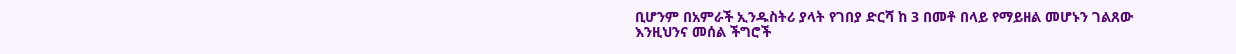ቢሆንም በአምራች ኢንዱስትሪ ያላት የገበያ ድርሻ ከ 3 በመቶ በላይ የማይዘል መሆኑን ገልጸው እንዚህንና መሰል ችግሮች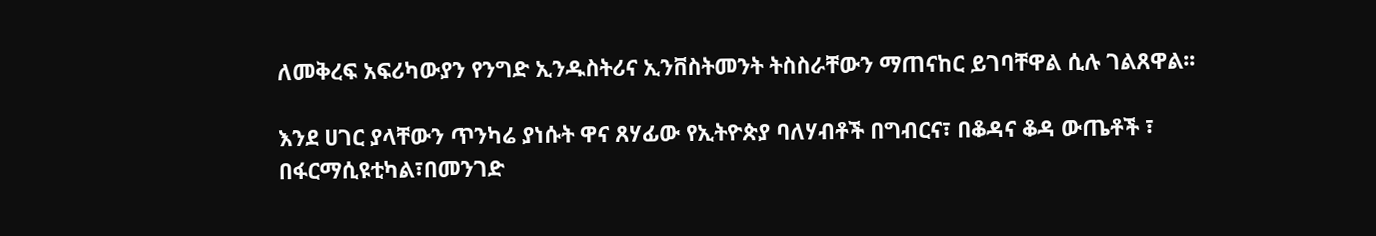ለመቅረፍ አፍሪካውያን የንግድ ኢንዱስትሪና ኢንቨስትመንት ትስስራቸውን ማጠናከር ይገባቸዋል ሲሉ ገልጸዋል፡፡

እንደ ሀገር ያላቸውን ጥንካሬ ያነሱት ዋና ጸሃፊው የኢትዮጵያ ባለሃብቶች በግብርና፣ በቆዳና ቆዳ ውጤቶች ፣ በፋርማሲዩቲካል፣በመንገድ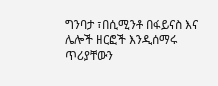ግንባታ ፣በሲሚንቶ በፋይናስ እና ሌሎች ዘርፎች እንዲሰማሩ ጥሪያቸውን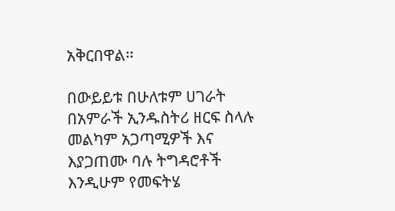አቅርበዋል፡፡

በውይይቱ በሁለቱም ሀገራት በአምራች ኢንዱስትሪ ዘርፍ ስላሉ መልካም አጋጣሚዎች እና እያጋጠሙ ባሉ ትግዳሮቶች እንዲሁም የመፍትሄ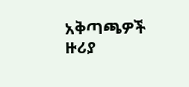አቅጣጫዎች ዙሪያ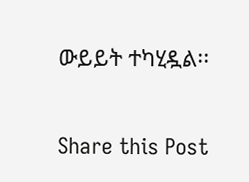ውይይት ተካሂዷል፡፡

Share this Post